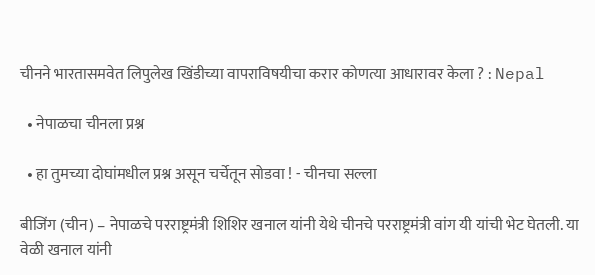चीनने भारतासमवेत लिपुलेख खिंडीच्या वापराविषयीचा करार कोणत्या आधारावर केला ? : Nepal

  • नेपाळचा चीनला प्रश्न

  • हा तुमच्या दोघांमधील प्रश्न असून चर्चेतून सोडवा ! - चीनचा सल्ला

बीजिंग (चीन) – नेपाळचे परराष्ट्रमंत्री शिशिर खनाल यांनी येथे चीनचे परराष्ट्रमंत्री वांग यी यांची भेट घेतली. या वेळी खनाल यांनी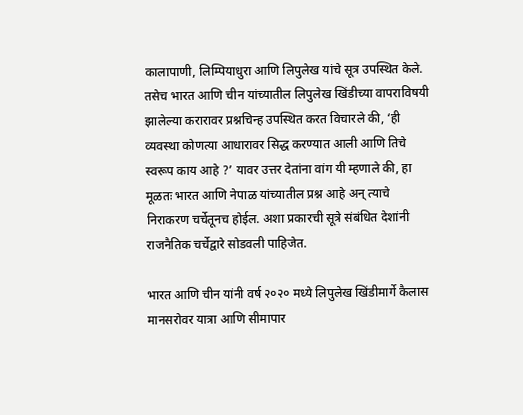कालापाणी, लिम्पियाधुरा आणि लिपुलेख यांचे सूत्र उपस्थित केले. तसेच भारत आणि चीन यांच्यातील लिपुलेख खिंडीच्या वापराविषयी झालेल्या करारावर प्रश्नचिन्ह उपस्थित करत विचारले की, ‘ही व्यवस्था कोणत्या आधारावर सिद्ध करण्यात आली आणि तिचे स्वरूप काय आहे ?’ यावर उत्तर देतांना वांग यी म्हणाले की, हा मूळतः भारत आणि नेपाळ यांच्यातील प्रश्न आहे अन् त्याचे निराकरण चर्चेतूनच होईल. अशा प्रकारची सूत्रे संबंधित देशांनी राजनैतिक चर्चेद्वारे सोडवली पाहिजेत.

भारत आणि चीन यांनी वर्ष २०२० मध्ये लिपुलेख खिंडीमार्गे कैलास मानसरोवर यात्रा आणि सीमापार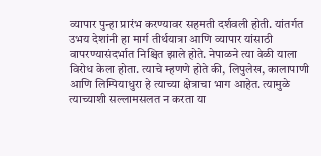व्यापार पुन्हा प्रारंभ करण्यावर सहमती दर्शवली होती. यांतर्गत उभय देशांनी हा मार्ग तीर्थयात्रा आणि व्यापार यांसाठी वापरण्यासंदर्भात निश्चित झाले होते. नेपाळने त्या वेळी याला विरोध केला होता. त्याचे म्हणणे होते की, लिपुलेख, कालापाणी आणि लिम्पियाधुरा हे त्याच्या क्षेत्राचा भाग आहेत. त्यामुळे त्याच्याशी सल्लामसलत न करता या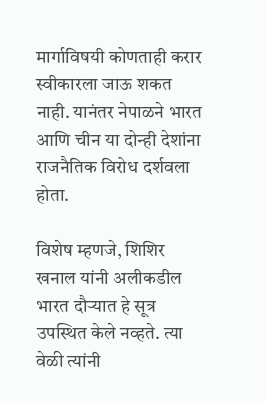मार्गाविषयी कोणताही करार स्वीकारला जाऊ शकत नाही. यानंतर नेपाळने भारत आणि चीन या दोन्ही देशांना राजनैतिक विरोध दर्शवला होता.

विशेष म्हणजे, शिशिर खनाल यांनी अलीकडील भारत दौर्‍यात हे सूत्र उपस्थित केले नव्हते. त्या वेळी त्यांनी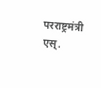परराष्ट्रमंत्री एस्.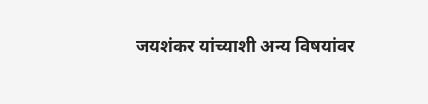जयशंकर यांच्याशी अन्य विषयांवर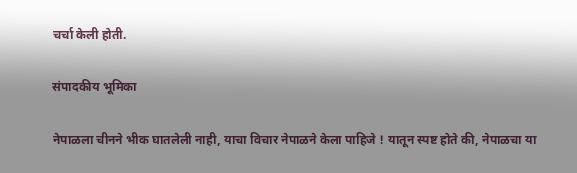चर्चा केली होती.

संपादकीय भूमिका

नेपाळला चीनने भीक घातलेली नाही, याचा विचार नेपाळने केला पाहिजे ! यातून स्पष्ट होते की, नेपाळचा या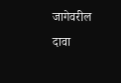जागेवरील दावा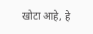खोटा आहे, हे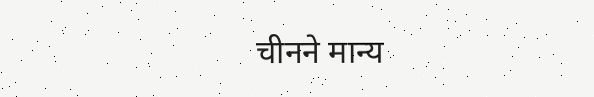चीनने मान्य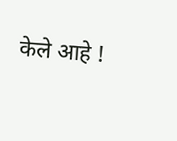केले आहे !